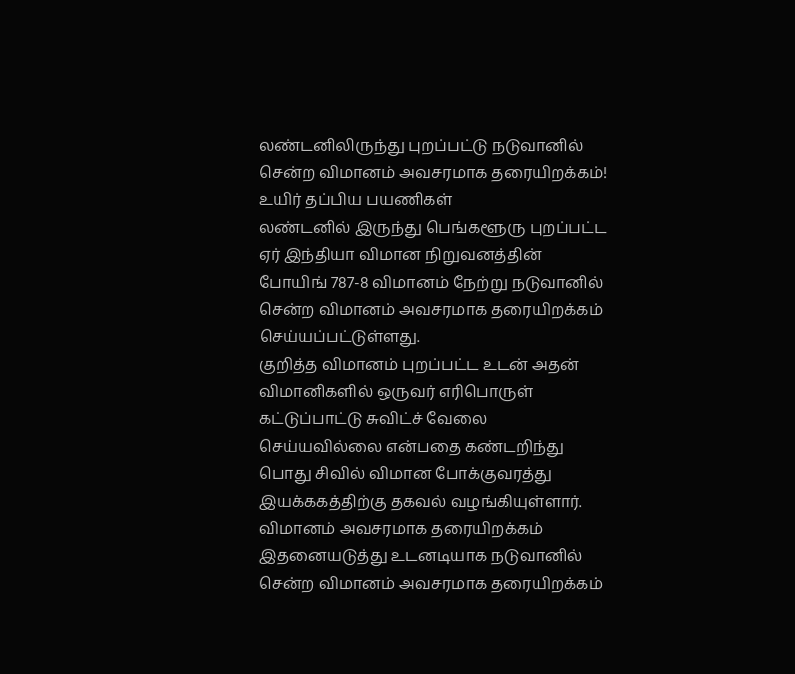லண்டனிலிருந்து புறப்பட்டு நடுவானில் சென்ற விமானம் அவசரமாக தரையிறக்கம்! உயிர் தப்பிய பயணிகள்
லண்டனில் இருந்து பெங்களூரு புறப்பட்ட ஏர் இந்தியா விமான நிறுவனத்தின் போயிங் 787-8 விமானம் நேற்று நடுவானில் சென்ற விமானம் அவசரமாக தரையிறக்கம் செய்யப்பட்டுள்ளது.
குறித்த விமானம் புறப்பட்ட உடன் அதன் விமானிகளில் ஒருவர் எரிபொருள் கட்டுப்பாட்டு சுவிட்ச் வேலை செய்யவில்லை என்பதை கண்டறிந்து பொது சிவில் விமான போக்குவரத்து இயக்ககத்திற்கு தகவல் வழங்கியுள்ளார்.
விமானம் அவசரமாக தரையிறக்கம்
இதனையடுத்து உடனடியாக நடுவானில் சென்ற விமானம் அவசரமாக தரையிறக்கம்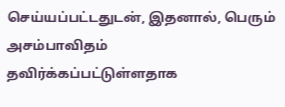செய்யப்பட்டதுடன், இதனால், பெரும் அசம்பாவிதம் தவிர்க்கப்பட்டுள்ளதாக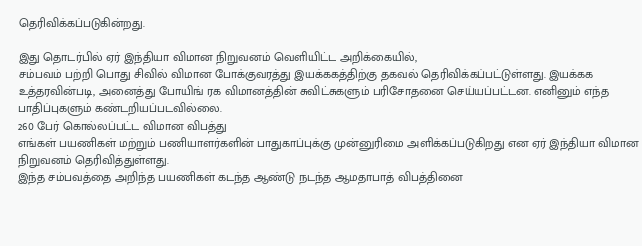தெரிவிக்கப்படுகின்றது.

இது தொடர்பில் ஏர் இந்தியா விமான நிறுவனம் வெளியிட்ட அறிக்கையில்,
சம்பவம் பற்றி பொது சிவில் விமான போக்குவரத்து இயக்ககத்திற்கு தகவல் தெரிவிக்கப்பட்டுள்ளது. இயக்கக உத்தரவின்படி, அனைத்து போயிங் ரக விமானத்தின் சுவிட்சுகளும் பரிசோதனை செய்யப்பட்டன. எனினும் எந்த பாதிப்புகளும் கண்டறியப்படவில்லை.
260 பேர் கொல்லப்பட்ட விமான விபத்து
எங்கள் பயணிகள் மற்றும் பணியாளர்களின் பாதுகாப்புக்கு முன்னுரிமை அளிக்கப்படுகிறது என ஏர் இந்தியா விமான நிறுவனம் தெரிவித்துள்ளது.
இந்த சம்பவத்தை அறிந்த பயணிகள் கடந்த ஆண்டு நடந்த ஆமதாபாத் விபத்தினை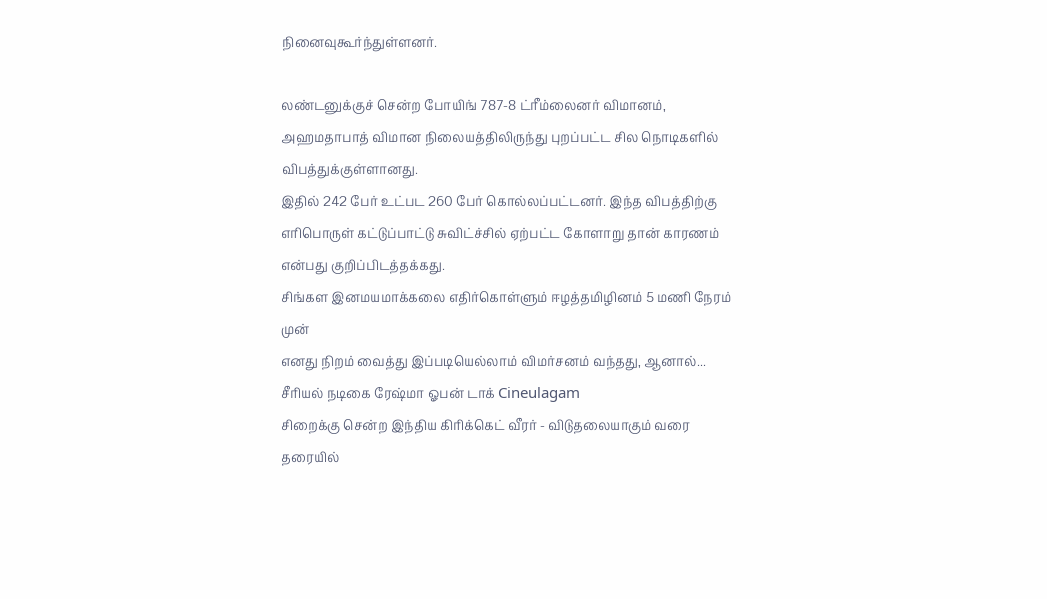நினைவுகூர்ந்துள்ளனர்.

லண்டனுக்குச் சென்ற போயிங் 787-8 ட்ரீம்லைனர் விமானம், அஹமதாபாத் விமான நிலையத்திலிருந்து புறப்பட்ட சில நொடிகளில் விபத்துக்குள்ளானது.
இதில் 242 பேர் உட்பட 260 பேர் கொல்லப்பட்டனர். இந்த விபத்திற்கு எரிபொருள் கட்டுப்பாட்டு சுவிட்ச்சில் ஏற்பட்ட கோளாறு தான் காரணம் என்பது குறிப்பிடத்தக்கது.
சிங்கள இனமயமாக்கலை எதிர்கொள்ளும் ஈழத்தமிழினம் 5 மணி நேரம் முன்
எனது நிறம் வைத்து இப்படியெல்லாம் விமர்சனம் வந்தது, ஆனால்... சீரியல் நடிகை ரேஷ்மா ஓபன் டாக் Cineulagam
சிறைக்கு சென்ற இந்திய கிரிக்கெட் வீரர் - விடுதலையாகும் வரை தரையில்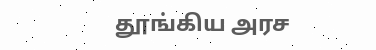தூங்கிய அரச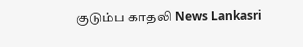குடும்ப காதலி News Lankasri